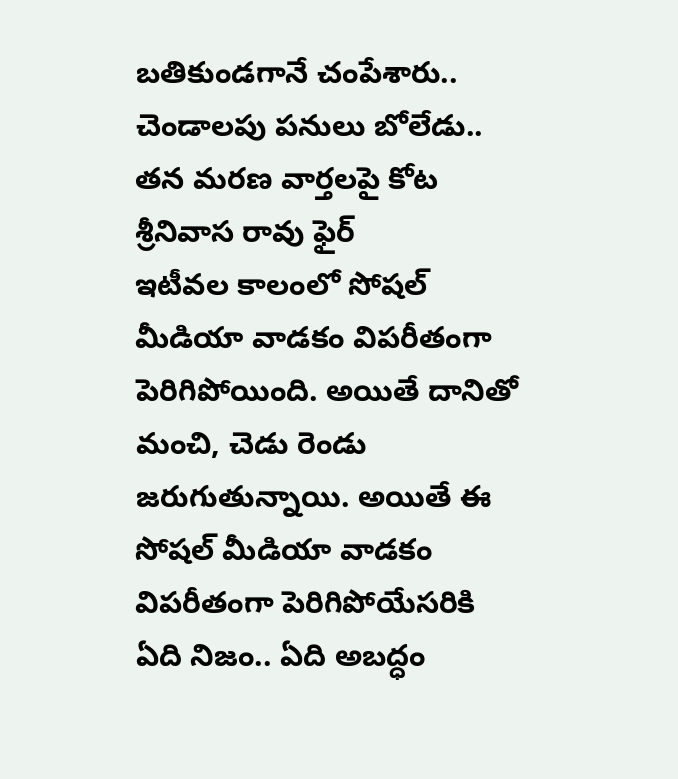బతికుండగానే చంపేశారు.. చెండాలపు పనులు బోలేడు.. తన మరణ వార్తలపై కోట శ్రీనివాస రావు ఫైర్
ఇటీవల కాలంలో సోషల్ మీడియా వాడకం విపరీతంగా పెరిగిపోయింది. అయితే దానితో మంచి, చెడు రెండు జరుగుతున్నాయి. అయితే ఈ సోషల్ మీడియా వాడకం విపరీతంగా పెరిగిపోయేసరికి ఏది నిజం.. ఏది అబద్ధం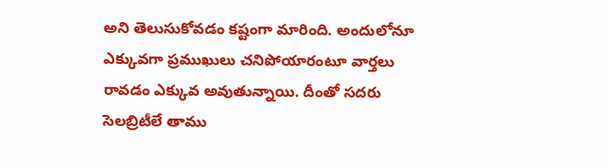అని తెలుసుకోవడం కష్టంగా మారింది. అందులోనూ ఎక్కువగా ప్రముఖులు చనిపోయారంటూ వార్తలు రావడం ఎక్కువ అవుతున్నాయి. దీంతో సదరు సెలబ్రిటీలే తాము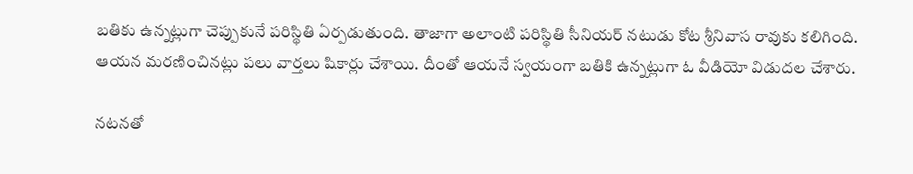బతికు ఉన్నట్లుగా చెప్పుకునే పరిస్థితి ఏర్పడుతుంది. తాజాగా అలాంటి పరిస్థితి సీనియర్ నటుడు కోట శ్రీనివాస రావుకు కలిగింది. ఆయన మరణించినట్లు పలు వార్తలు షికార్లు చేశాయి. దీంతో ఆయనే స్వయంగా బతికి ఉన్నట్లుగా ఓ వీడియో విడుదల చేశారు.

నటనతో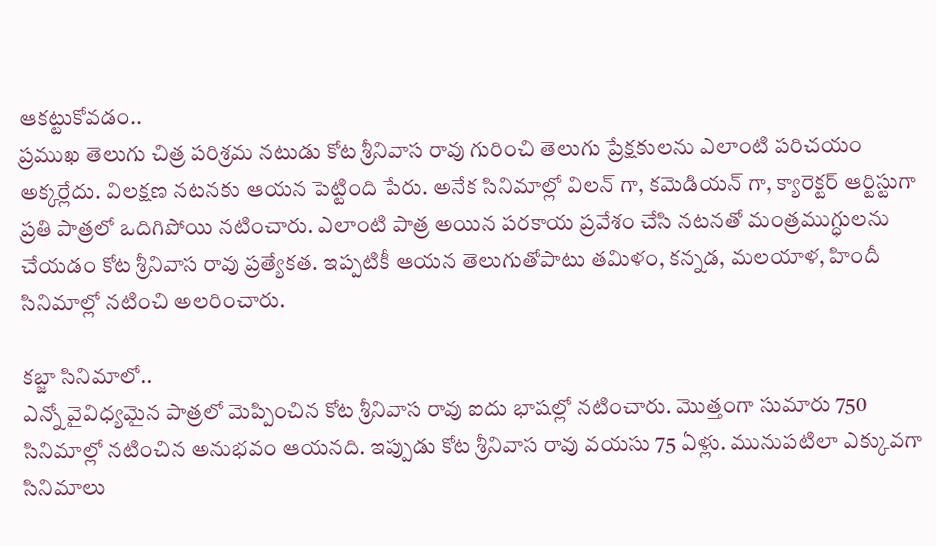ఆకట్టుకోవడం..
ప్రముఖ తెలుగు చిత్ర పరిశ్రమ నటుడు కోట శ్రీనివాస రావు గురించి తెలుగు ప్రేక్షకులను ఎలాంటి పరిచయం అక్కర్లేదు. విలక్షణ నటనకు ఆయన పెట్టింది పేరు. అనేక సినిమాల్లో విలన్ గా, కమెడియన్ గా, క్యారెక్టర్ ఆర్టిస్టుగా ప్రతి పాత్రలో ఒదిగిపోయి నటించారు. ఎలాంటి పాత్ర అయిన పరకాయ ప్రవేశం చేసి నటనతో మంత్రముగ్ధులను చేయడం కోట శ్రీనివాస రావు ప్రత్యేకత. ఇప్పటికీ ఆయన తెలుగుతోపాటు తమిళం, కన్నడ, మలయాళ, హిందీ సినిమాల్లో నటించి అలరించారు.

కబ్జా సినిమాలో..
ఎన్నో వైవిధ్యమైన పాత్రలో మెప్పించిన కోట శ్రీనివాస రావు ఐదు భాషల్లో నటించారు. మొత్తంగా సుమారు 750 సినిమాల్లో నటించిన అనుభవం ఆయనది. ఇప్పుడు కోట శ్రీనివాస రావు వయసు 75 ఏళ్లు. మునుపటిలా ఎక్కువగా సినిమాలు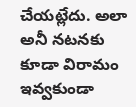చేయట్లేదు. అలా అనీ నటనకు కూడా విరామం ఇవ్వకుండా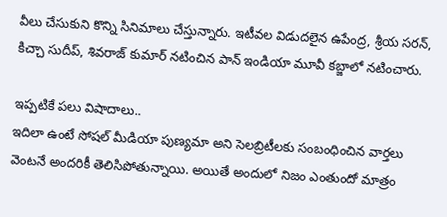వీలు చేసుకుని కొన్ని సినిమాలు చేస్తున్నారు. ఇటీవల విడుదలైన ఉపేంద్ర, శ్రీయ సరన్, కిచ్చా సుదీప్, శివరాజ్ కుమార్ నటించిన పాన్ ఇండియా మూవీ కబ్జాలో నటించారు.

ఇప్పటికే పలు విషాదాలు..
ఇదిలా ఉంటే సోషల్ మీడియా పుణ్యమా అని సెలబ్రిటీలకు సంబంధించిన వార్తలు వెంటనే అందరికీ తెలిసిపోతున్నాయి. అయితే అందులో నిజం ఎంతుందో మాత్రం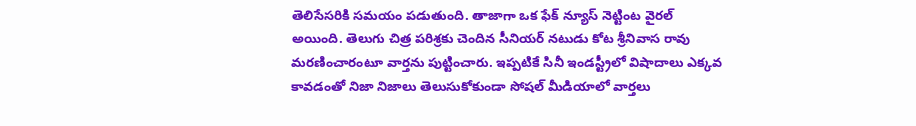తెలిసేసరికి సమయం పడుతుంది. తాజాగా ఒక ఫేక్ న్యూస్ నెట్టింట వైరల్ అయింది. తెలుగు చిత్ర పరిశ్రకు చెందిన సీనియర్ నటుడు కోట శ్రీనివాస రావు మరణించారంటూ వార్తను పుట్టించారు. ఇప్పటికే సినీ ఇండస్ట్రీలో విషాదాలు ఎక్కవ కావడంతో నిజా నిజాలు తెలుసుకోకుండా సోషల్ మీడియాలో వార్తలు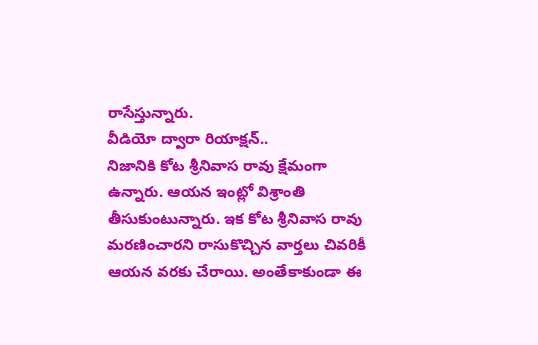రాసేస్తున్నారు.
వీడియో ద్వారా రియాక్షన్..
నిజానికి కోట శ్రీనివాస రావు క్షేమంగా ఉన్నారు. ఆయన ఇంట్లో విశ్రాంతి తీసుకుంటున్నారు. ఇక కోట శ్రీనివాస రావు మరణించారని రాసుకొచ్చిన వార్తలు చివరికీ ఆయన వరకు చేరాయి. అంతేకాకుండా ఈ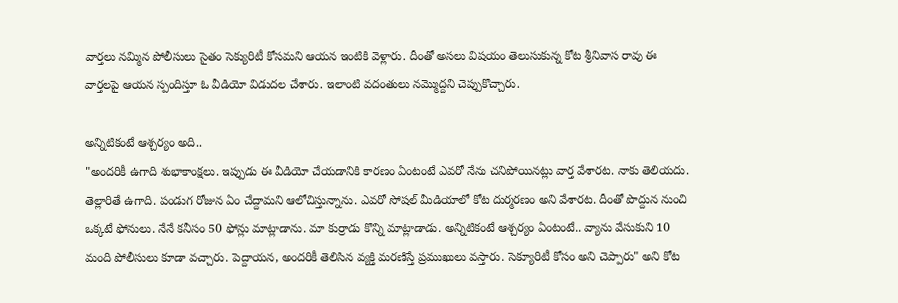వార్తలు నమ్మిన పోలీసులు సైతం సెక్యురిటీ కోసమని ఆయన ఇంటికి వెళ్లారు. దీంతో అసలు విషయం తెలుసుకున్న కోట శ్రీనివాస రావు ఈ వార్తలపై ఆయన స్పందిస్తూ ఓ వీడియో విడుదల చేశారు. ఇలాంటి వదంతులు నమ్మొద్దని చెప్పుకొచ్చారు.

అన్నిటికంటే ఆశ్చర్యం అది..
"అందరికీ ఉగాది శుభాకాంక్షలు. ఇప్పుడు ఈ వీడియో చేయడానికి కారణం ఏంటంటే ఎవరో నేను చనిపోయినట్లు వార్త వేశారట. నాకు తెలియదు. తెల్లారితే ఉగాది. పండుగ రోజున ఏం చేద్దామని ఆలోచిస్తున్నాను. ఎవరో సోషల్ మీడియాలో కోట దుర్మరణం అని వేశారట. దీంతో పొద్దున నుంచి ఒక్కటే ఫోనులు. నేనే కనీసం 50 ఫోన్లు మాట్లాడాను. మా కుర్రాడు కొన్ని మాట్లాడాడు. అన్నిటికంటే ఆశ్చర్యం ఏంటంటే.. వ్యాను వేసుకుని 10 మంది పోలీసులు కూడా వచ్చారు. పెద్దాయన, అందరికీ తెలిసిన వ్యక్తి మరణిస్తే ప్రముఖులు వస్తారు. సెక్యూరిటీ కోసం అని చెప్పారు" అని కోట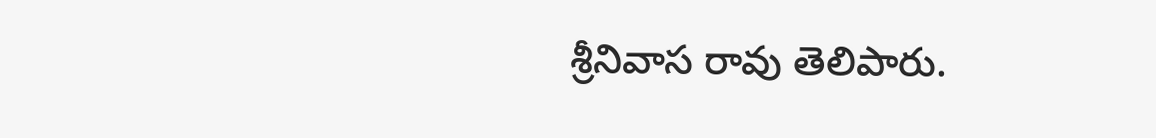శ్రీనివాస రావు తెలిపారు.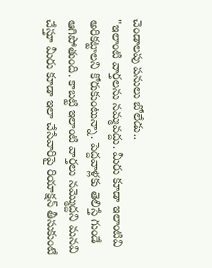చెండాలపు పనులు బోలేడు..
"ఇలాంటి వార్తలను నమ్మవద్దు. మీరు కూడా ఇలాంటివి అరికట్టాలని కోరుకుంటున్నా. పెద్దవాళ్లకు తెలిస్తే గుండే ఆగిపోతుంది. కాబట్టి ఇలాంటి వార్తలు నమ్మొద్దని మనవి చేస్తూ మీరు కూడా ఇలా చేసేవారిపై రియాక్షన్ తీసుకుంటే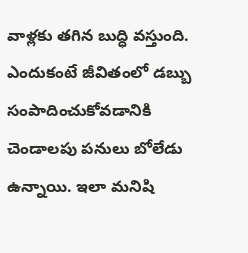వాళ్లకు తగిన బుద్ధి వస్తుంది. ఎందుకంటే జీవితంలో డబ్బు సంపాదించుకోవడానికి చెండాలపు పనులు బోలేడు ఉన్నాయి. ఇలా మనిషి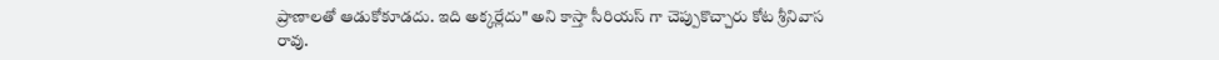ప్రాణాలతో ఆడుకోకూడదు. ఇది అక్కర్లేదు" అని కాస్తా సీరియస్ గా చెప్పుకొచ్చారు కోట శ్రీనివాస రావు.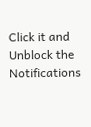Click it and Unblock the Notifications